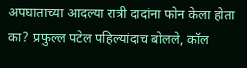अपघाताच्या आदल्या रात्री दादांना फोन केला होता का? प्रफुल्ल पटेल पहिल्यांदाच बोलले, कॉल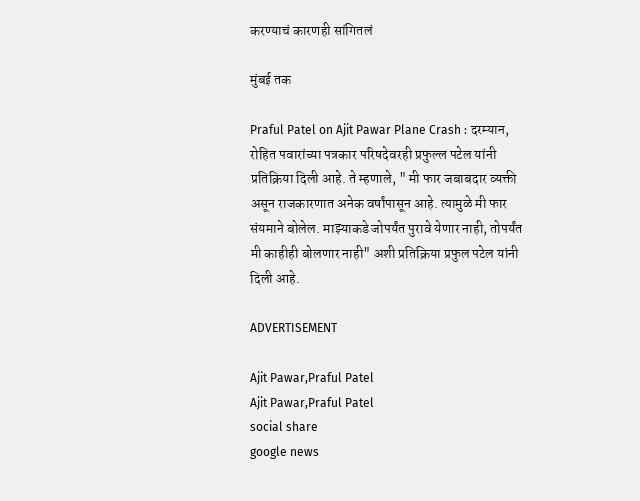करण्याचं कारणही सांगितलं

मुंबई तक

Praful Patel on Ajit Pawar Plane Crash : दरम्यान, रोहित पवारांच्या पत्रकार परिषदेवरही प्रफुल्ल पटेल यांनी प्रतिक्रिया दिली आहे. ते म्हणाले, " मी फार जबाबदार व्यक्ती असून राजकारणात अनेक वर्षांपासून आहे. त्यामुळे मी फार संयमाने बोलेल. माझ्याकडे जोपर्यंत पुरावे येणार नाही, तोपर्यंत मी काहीही बोलणार नाही" अशी प्रतिक्रिया प्रफुल पटेल यांनी दिली आहे.

ADVERTISEMENT

Ajit Pawar,Praful Patel
Ajit Pawar,Praful Patel
social share
google news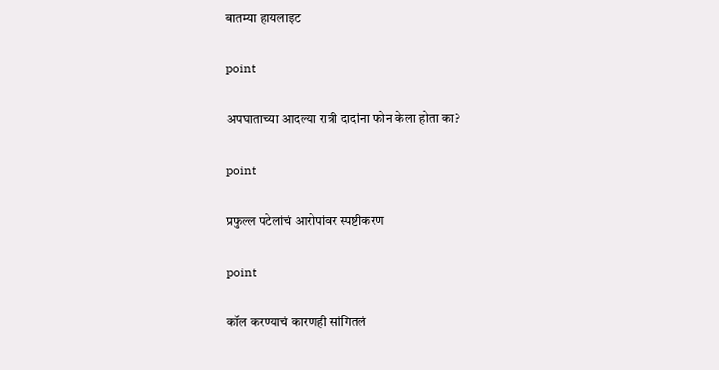बातम्या हायलाइट

point

अपघाताच्या आदल्या रात्री दादांना फोन केला होता का?

point

प्रफुल्ल पटेलांचं आरोपांवर स्पष्टीकरण

point

कॉल करण्याचं कारणही सांगितलं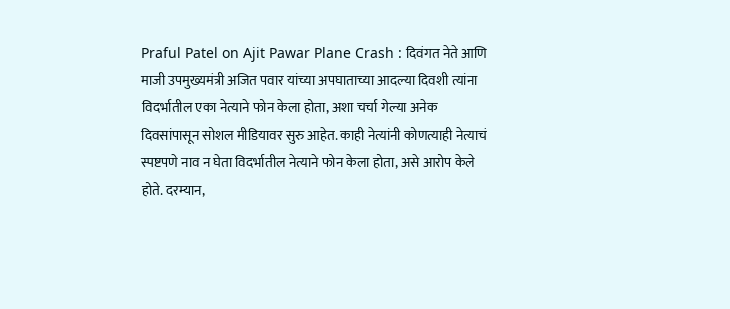Praful Patel on Ajit Pawar Plane Crash : दिवंगत नेते आणि माजी उपमुख्यमंत्री अजित पवार यांच्या अपघाताच्या आदल्या दिवशी त्यांना विदर्भातील एका नेत्याने फोन केला होता, अशा चर्चा गेल्या अनेक दिवसांपासून सोशल मीडियावर सुरु आहेत. काही नेत्यांनी कोणत्याही नेत्याचं स्पष्टपणे नाव न घेता विदर्भातील नेत्याने फोन केला होता, असे आरोप केले होते. दरम्यान,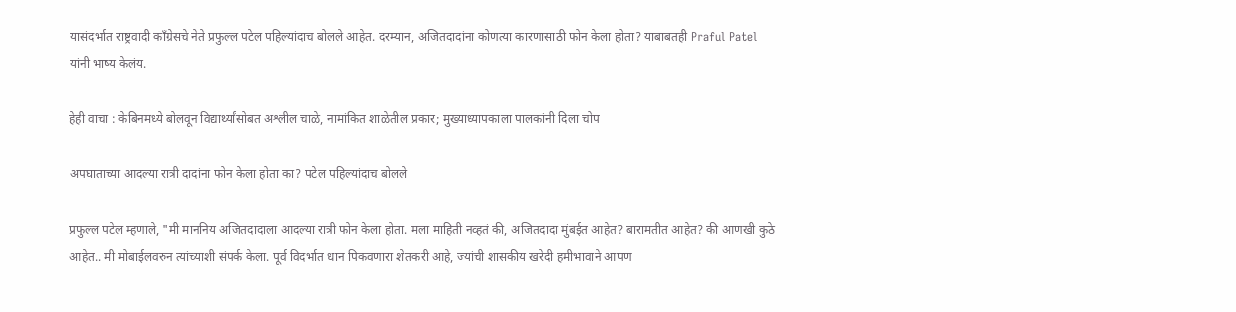यासंदर्भात राष्ट्रवादी काँग्रेसचे नेते प्रफुल्ल पटेल पहिल्यांदाच बोलले आहेत. दरम्यान, अजितदादांना कोणत्या कारणासाठी फोन केला होता? याबाबतही Praful Patel यांनी भाष्य केलंय.

हेही वाचा : केबिनमध्ये बोलवून विद्यार्थ्यांसोबत अश्लील चाळे, नामांकित शाळेतील प्रकार; मुख्याध्यापकाला पालकांनी दिला चोप

अपघाताच्या आदल्या रात्री दादांना फोन केला होता का? पटेल पहिल्यांदाच बोलले

प्रफुल्ल पटेल म्हणाले, "मी माननिय अजितदादाला आदल्या रात्री फोन केला होता. मला माहिती नव्हतं की, अजितदादा मुंबईत आहेत? बारामतीत आहेत? की आणखी कुठे आहेत.. मी मोबाईलवरुन त्यांच्याशी संपर्क केला. पूर्व विदर्भात धान पिकवणारा शेतकरी आहे, ज्यांची शासकीय खरेदी हमीभावाने आपण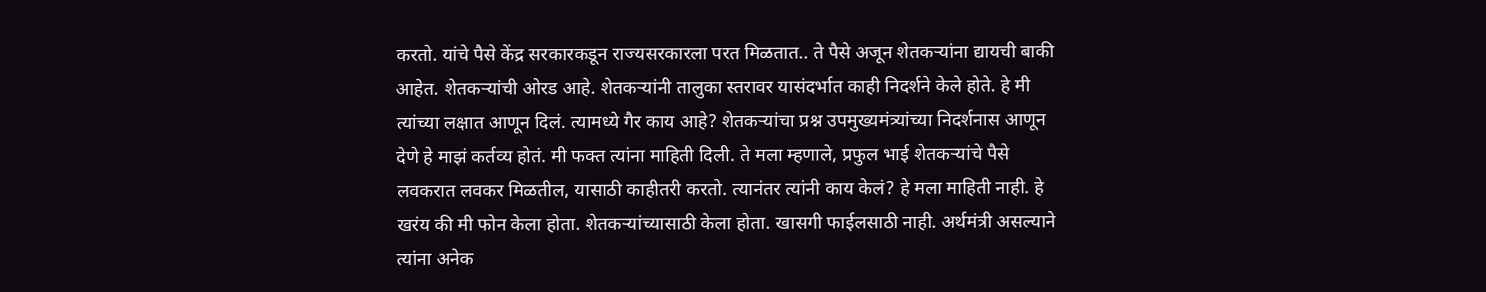करतो. यांचे पैसे केंद्र सरकारकडून राज्यसरकारला परत मिळतात.. ते पैसे अजून शेतकऱ्यांना द्यायची बाकी आहेत. शेतकऱ्यांची ओरड आहे. शेतकऱ्यांनी तालुका स्तरावर यासंदर्भात काही निदर्शने केले होते. हे मी त्यांच्या लक्षात आणून दिलं. त्यामध्ये गैर काय आहे? शेतकऱ्यांचा प्रश्न उपमुख्यमंत्र्यांच्या निदर्शनास आणून देणे हे माझं कर्तव्य होतं. मी फक्त त्यांना माहिती दिली. ते मला म्हणाले, प्रफुल भाई शेतकऱ्यांचे पैसे लवकरात लवकर मिळतील, यासाठी काहीतरी करतो. त्यानंतर त्यांनी काय केलं? हे मला माहिती नाही. हे खरंय की मी फोन केला होता. शेतकऱ्यांच्यासाठी केला होता. खासगी फाईलसाठी नाही. अर्थमंत्री असल्याने त्यांना अनेक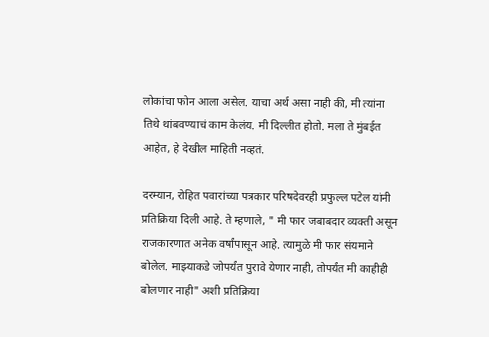लोकांचा फोन आला असेल. याचा अर्थ असा नाही की, मी त्यांना तिथे थांबवण्याचं काम केलंय. मी दिल्लीत होतो. मला ते मुंबईत आहेत, हे देखील माहिती नव्हतं.

दरम्यान, रोहित पवारांच्या पत्रकार परिषदेवरही प्रफुल्ल पटेल यांनी प्रतिक्रिया दिली आहे. ते म्हणाले, " मी फार जबाबदार व्यक्ती असून राजकारणात अनेक वर्षांपासून आहे. त्यामुळे मी फार संयमाने बोलेल. माझ्याकडे जोपर्यंत पुरावे येणार नाही, तोपर्यंत मी काहीही बोलणार नाही" अशी प्रतिक्रिया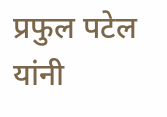प्रफुल पटेल यांनी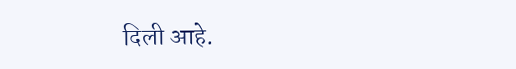दिली आहे.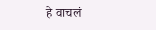हे वाचलं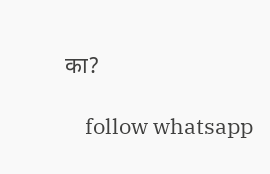का?

    follow whatsapp